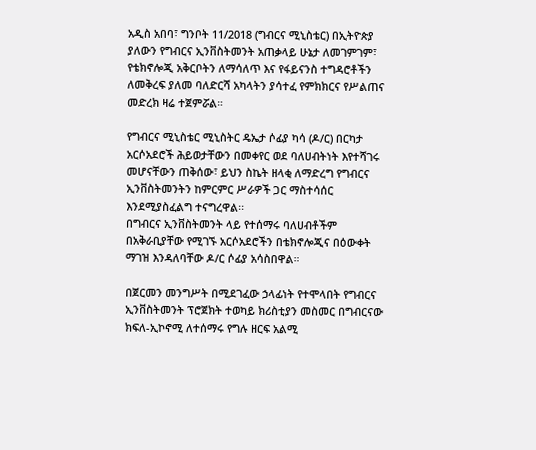አዲስ አበባ፣ ግንቦት 11/2018 (ግብርና ሚኒስቴር) በኢትዮጵያ ያለውን የግብርና ኢንቨስትመንት አጠቃላይ ሁኔታ ለመገምገም፣ የቴክኖሎጂ አቅርቦትን ለማሳለጥ እና የፋይናንስ ተግዳሮቶችን ለመቅረፍ ያለመ ባለድርሻ አካላትን ያሳተፈ የምክክርና የሥልጠና መድረክ ዛሬ ተጀምሯል።

የግብርና ሚኒስቴር ሚኒስትር ዴኤታ ሶፊያ ካሳ (ዶ/ር) በርካታ አርሶአደሮች ሕይወታቸውን በመቀየር ወደ ባለሀብትነት እየተሻገሩ መሆናቸውን ጠቅሰው፣ ይህን ስኬት ዘላቂ ለማድረግ የግብርና ኢንቨስትመንትን ከምርምር ሥራዎች ጋር ማስተሳሰር እንደሚያስፈልግ ተናግረዋል፡፡
በግብርና ኢንቨስትመንት ላይ የተሰማሩ ባለሀብቶችም በአቅራቢያቸው የሚገኙ አርሶአደሮችን በቴክኖሎጂና በዕውቀት ማገዝ እንዳለባቸው ዶ/ር ሶፊያ አሳስበዋል።

በጀርመን መንግሥት በሚደገፈው ኃላፊነት የተሞላበት የግብርና ኢንቨስትመንት ፕሮጀክት ተወካይ ክሪስቲያን መስመር በግብርናው ክፍለ-ኢኮኖሚ ለተሰማሩ የግሉ ዘርፍ አልሚ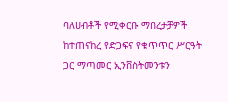ባለሀብቶች የሚቀርቡ ማበረታቻዎች ከተጠናከረ የድጋፍና የቁጥጥር ሥርዓት ጋር ማጣመር ኢንቨስትመንቱን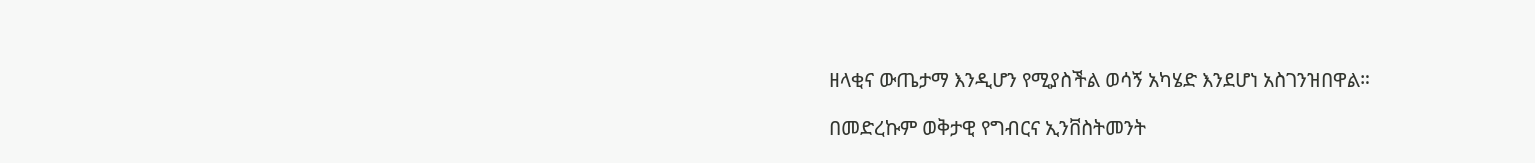ዘላቂና ውጤታማ እንዲሆን የሚያስችል ወሳኝ አካሄድ እንደሆነ አስገንዝበዋል።

በመድረኩም ወቅታዊ የግብርና ኢንቨስትመንት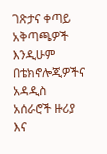ገጽታና ቀጣይ አቅጣጫዎች እንዲሁም በቴክኖሎጂዎችና አዳዲስ አሰራሮች ዙሪያ እና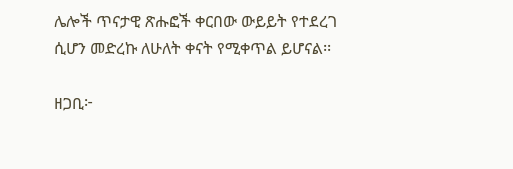ሌሎች ጥናታዊ ጽሑፎች ቀርበው ውይይት የተደረገ ሲሆን መድረኩ ለሁለት ቀናት የሚቀጥል ይሆናል፡፡

ዘጋቢ፦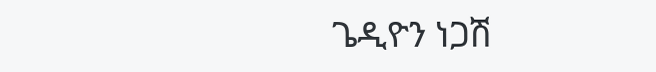ጌዲዮን ነጋሽ